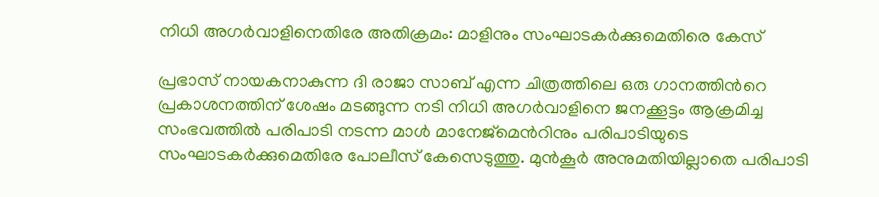നിധി അഗർവാളിനെതിരേ അതിക്രമം: മാളിനും സംഘാടകർക്കുമെതിരെ കേസ്

പ്രഭാസ് നായകനാകുന്ന ദി രാജാ സാബ് എന്ന ചിത്രത്തിലെ ഒരു ഗാനത്തിന്‍റെ പ്രകാശനത്തിന് ശേഷം മടങ്ങുന്ന നടി നിധി അഗർവാളിനെ ജനക്കൂട്ടം ആക്രമിച്ച സംഭവത്തിൽ പരിപാടി നടന്ന മാൾ മാനേജ്‌മെന്‍റിനും പരിപാടിയുടെ സംഘാടകർക്കുമെതിരേ പോലീസ് കേസെടുത്തു. മുൻകൂർ അനുമതിയില്ലാതെ പരിപാടി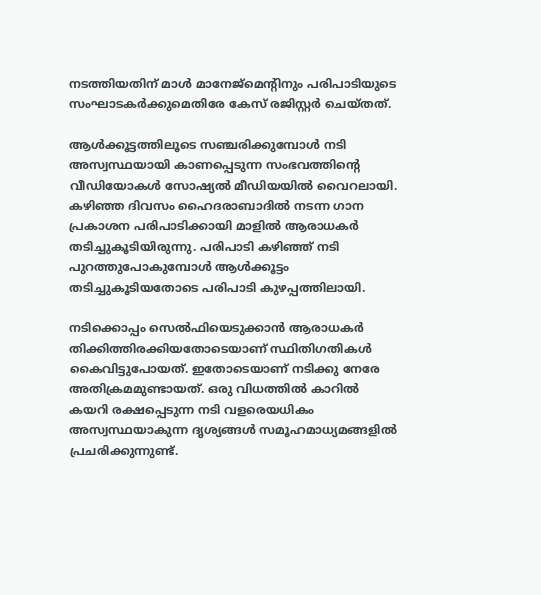നടത്തിയതിന് മാൾ മാനേജ്‌മെന്‍റിനും പരിപാടിയുടെ സംഘാടകർക്കുമെതിരേ കേസ് രജിസ്റ്റർ ചെയ്തത്.

ആൾക്കൂട്ടത്തിലൂടെ സഞ്ചരിക്കുമ്പോൾ നടി അസ്വസ്ഥയായി കാണപ്പെടുന്ന സംഭവത്തിന്‍റെ വീഡിയോകൾ സോഷ്യൽ മീഡിയയിൽ വൈറലായി. കഴിഞ്ഞ ദിവസം ഹൈദരാബാദിൽ നടന്ന ഗാന പ്രകാശന പരിപാടിക്കായി മാളിൽ ആരാധകർ തടിച്ചുകൂടിയിരുന്നു. പരിപാടി കഴിഞ്ഞ് നടി പുറത്തുപോകുമ്പോൾ ആൾക്കൂട്ടം തടിച്ചുകൂടിയതോടെ പരിപാടി കുഴപ്പത്തിലായി.

നടിക്കൊപ്പം സെല്‍ഫിയെടുക്കാന്‍ ആരാധകര്‍ തിക്കിത്തിരക്കിയതോടെയാണ് സ്ഥിതിഗതികള്‍ കൈവിട്ടുപോയത്. ഇതോടെയാണ് നടിക്കു നേരേ അതിക്രമമുണ്ടായത്. ഒരു വിധത്തിൽ കാറിൽ കയറി രക്ഷപ്പെടുന്ന നടി വളരെയധികം അസ്വസ്ഥയാകുന്ന ദൃശ്യങ്ങൾ സമൂഹമാധ്യമങ്ങളിൽ പ്രചരിക്കുന്നുണ്ട്.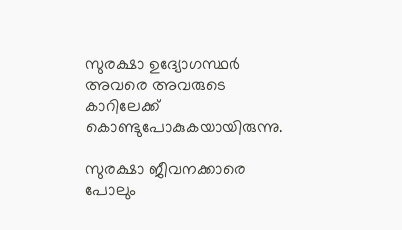സുരക്ഷാ ഉദ്യോഗസ്ഥർ അവരെ അവരുടെ കാറിലേക്ക് കൊണ്ടുപോകുകയായിരുന്നു.

സുരക്ഷാ ജീവനക്കാരെ പോലും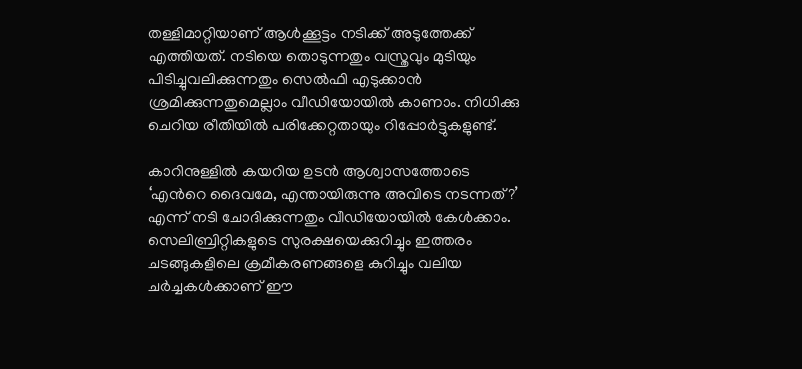തള്ളിമാറ്റിയാണ് ആൾക്കൂട്ടം നടിക്ക് അടുത്തേക്ക് എത്തിയത്. നടിയെ തൊടുന്നതും വസ്ത്രവും മുടിയും പിടിച്ചുവലിക്കുന്നതും സെൽഫി എടുക്കാൻ ശ്രമിക്കുന്നതുമെല്ലാം വീഡിയോയിൽ കാണാം. നിധിക്കു ചെറിയ രീതിയിൽ പരിക്കേറ്റതായും റിപ്പോർട്ടുകളുണ്ട്.

കാറിനുള്ളിൽ കയറിയ ഉടൻ ആശ്വാസത്തോടെ ‘എന്‍റെ ദൈവമേ, എന്തായിരുന്നു അവിടെ നടന്നത്?’ എന്ന് നടി ചോദിക്കുന്നതും വീഡിയോയിൽ കേൾക്കാം. സെലിബ്രിറ്റികളുടെ സുരക്ഷയെക്കുറിച്ചും ഇത്തരം ചടങ്ങുകളിലെ ക്രമീകരണങ്ങളെ കുറിച്ചും വലിയ ചർച്ചകൾക്കാണ് ഈ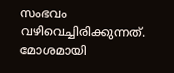സംഭവം വഴിവെച്ചിരിക്കുന്നത്. മോശമായി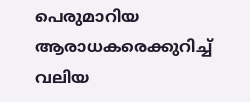പെരുമാറിയ ആരാധകരെക്കുറിച്ച് വലിയ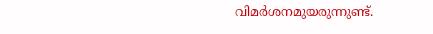വിമർശനമുയരുന്നുണ്ട്.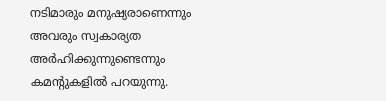നടിമാരും മനുഷ്യരാണെന്നും അവരും സ്വകാര്യത അർഹിക്കുന്നുണ്ടെന്നും കമന്‍റുകളിൽ പറയുന്നു.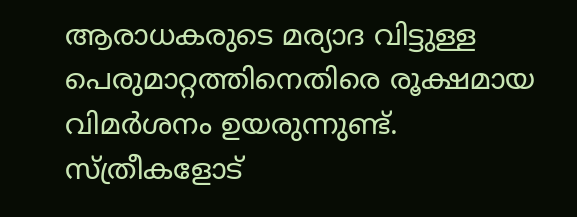ആരാധകരുടെ മര്യാദ വിട്ടുള്ള പെരുമാറ്റത്തിനെതിരെ രൂക്ഷമായ വിമര്‍ശനം ഉയരുന്നുണ്ട്. സ്ത്രീകളോട്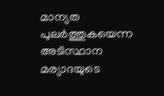മാന്യത പുലര്‍ത്തുകയെന്ന അടിസ്ഥാന മര്യാദയുടെ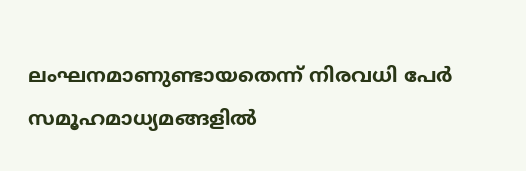ലംഘനമാണുണ്ടായതെന്ന് നിരവധി പേര്‍ സമൂഹമാധ്യമങ്ങളില്‍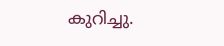കുറിച്ചു.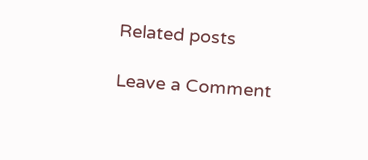Related posts

Leave a Comment